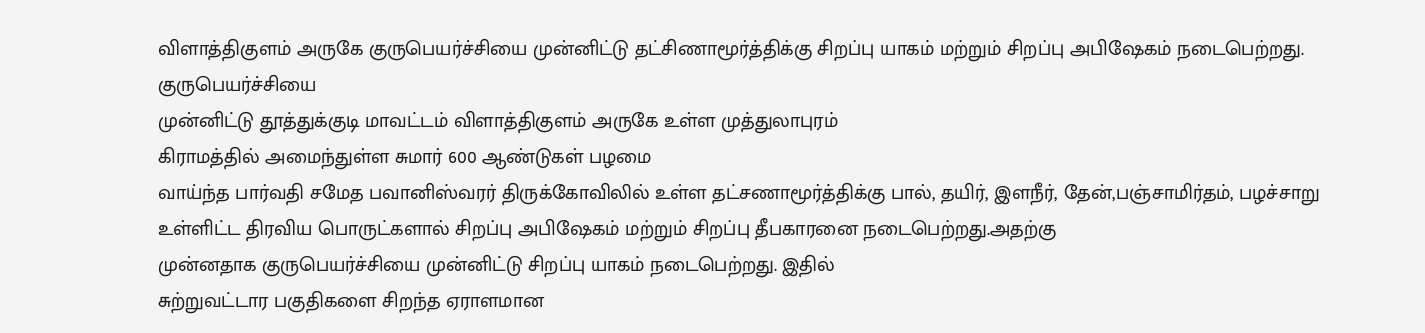விளாத்திகுளம் அருகே குருபெயர்ச்சியை முன்னிட்டு தட்சிணாமூர்த்திக்கு சிறப்பு யாகம் மற்றும் சிறப்பு அபிஷேகம் நடைபெற்றது.
குருபெயர்ச்சியை
முன்னிட்டு தூத்துக்குடி மாவட்டம் விளாத்திகுளம் அருகே உள்ள முத்துலாபுரம்
கிராமத்தில் அமைந்துள்ள சுமார் 600 ஆண்டுகள் பழமை
வாய்ந்த பார்வதி சமேத பவானிஸ்வரர் திருக்கோவிலில் உள்ள தட்சணாமூர்த்திக்கு பால், தயிர், இளநீர், தேன்,பஞ்சாமிர்தம், பழச்சாறு
உள்ளிட்ட திரவிய பொருட்களால் சிறப்பு அபிஷேகம் மற்றும் சிறப்பு தீபகாரனை நடைபெற்றது.அதற்கு
முன்னதாக குருபெயர்ச்சியை முன்னிட்டு சிறப்பு யாகம் நடைபெற்றது. இதில்
சுற்றுவட்டார பகுதிகளை சிறந்த ஏராளமான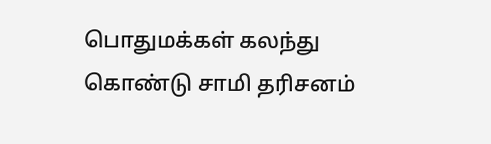பொதுமக்கள் கலந்து கொண்டு சாமி தரிசனம்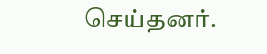செய்தனர்.